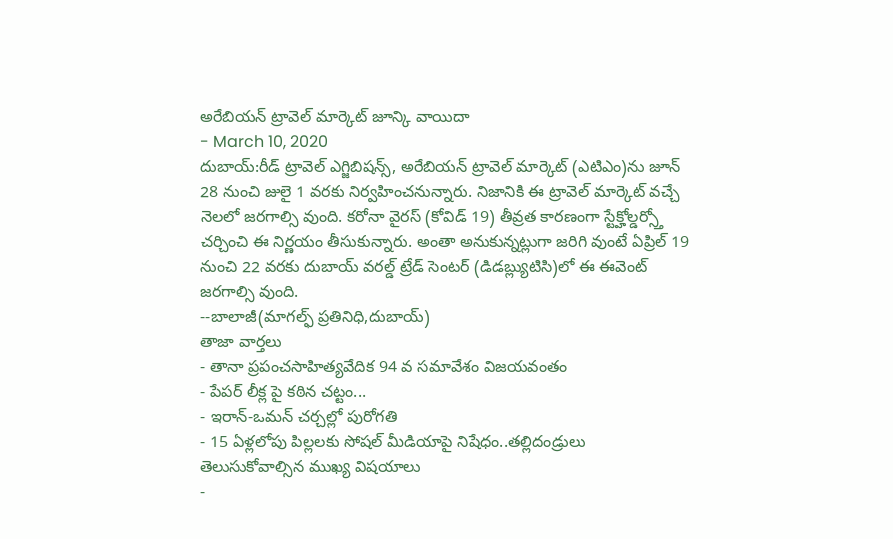అరేబియన్ ట్రావెల్ మార్కెట్ జూన్కి వాయిదా
- March 10, 2020
దుబాయ్:రీడ్ ట్రావెల్ ఎగ్జిబిషన్స్, అరేబియన్ ట్రావెల్ మార్కెట్ (ఎటిఎం)ను జూన్ 28 నుంచి జులై 1 వరకు నిర్వహించనున్నారు. నిజానికి ఈ ట్రావెల్ మార్కెట్ వచ్చే నెలలో జరగాల్సి వుంది. కరోనా వైరస్ (కోవిడ్ 19) తీవ్రత కారణంగా స్టేక్హోల్డర్స్తో చర్చించి ఈ నిర్ణయం తీసుకున్నారు. అంతా అనుకున్నట్లుగా జరిగి వుంటే ఏప్రిల్ 19 నుంచి 22 వరకు దుబాయ్ వరల్డ్ ట్రేడ్ సెంటర్ (డిడబ్ల్యుటిసి)లో ఈ ఈవెంట్ జరగాల్సి వుంది.
--బాలాజీ(మాగల్ఫ్ ప్రతినిధి,దుబాయ్)
తాజా వార్తలు
- తానా ప్రపంచసాహిత్యవేదిక 94 వ సమావేశం విజయవంతం
- పేపర్ లీక్ల పై కఠిన చట్టం...
- ఇరాన్-ఒమన్ చర్చల్లో పురోగతి
- 15 ఏళ్లలోపు పిల్లలకు సోషల్ మీడియాపై నిషేధం..తల్లిదండ్రులు తెలుసుకోవాల్సిన ముఖ్య విషయాలు
-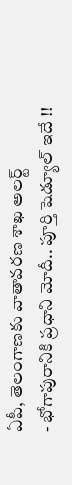ఏపీ, తెలంగాణకు వాతావరణ శాఖ అలర్ట్
- భోగాపురానికి ప్రధాని మోదీ.. పూర్తి షెడ్యూల్ ఇదే !!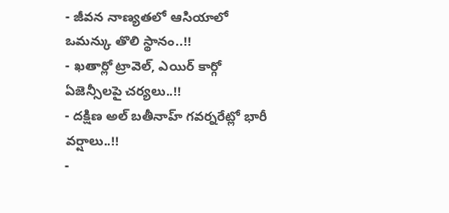- జీవన నాణ్యతలో ఆసియాలో ఒమన్కు తొలి స్థానం..!!
- ఖతార్లో ట్రావెల్, ఎయిర్ కార్గో ఏజెన్సీలపై చర్యలు..!!
- దక్షిణ అల్ బతీనాహ్ గవర్నరేట్లో భారీ వర్షాలు..!!
-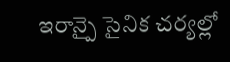ఇరాన్పై సైనిక చర్యల్లో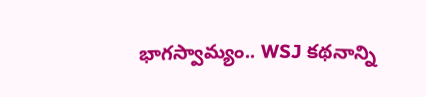భాగస్వామ్యం.. WSJ కథనాన్ని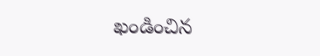ఖండించిన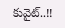కువైట్..!!